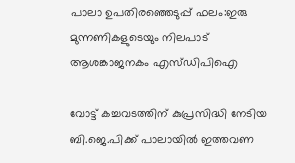പാലാ ഉപതിരഞ്ഞെടുപ്പ് ഫലം:ഇരു മുന്നണികളുടെയും നിലപാട് ആശങ്കാജനകം എസ്ഡിപിഐ

വോട്ട് കച്ചവടത്തിന് കുപ്രസിദ്ധി നേടിയ ബി.ജെ.പിക്ക് പാലായില്‍ ഇത്തവണ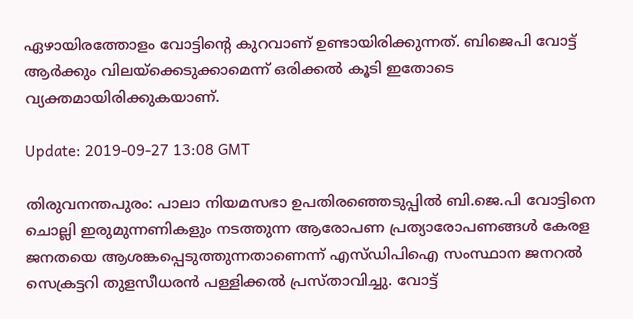ഏഴായിരത്തോളം വോട്ടിന്റെ കുറവാണ് ഉണ്ടായിരിക്കുന്നത്. ബിജെപി വോട്ട് ആര്‍ക്കും വിലയ്‌ക്കെടുക്കാമെന്ന് ഒരിക്കല്‍ കൂടി ഇതോടെ വ്യക്തമായിരിക്കുകയാണ്.

Update: 2019-09-27 13:08 GMT

തിരുവനന്തപുരം: പാലാ നിയമസഭാ ഉപതിരഞ്ഞെടുപ്പില്‍ ബി.ജെ.പി വോട്ടിനെ ചൊല്ലി ഇരുമുന്നണികളും നടത്തുന്ന ആരോപണ പ്രത്യാരോപണങ്ങള്‍ കേരള ജനതയെ ആശങ്കപ്പെടുത്തുന്നതാണെന്ന് എസ്ഡിപിഐ സംസ്ഥാന ജനറല്‍ സെക്രട്ടറി തുളസീധരന്‍ പള്ളിക്കല്‍ പ്രസ്താവിച്ചു. വോട്ട്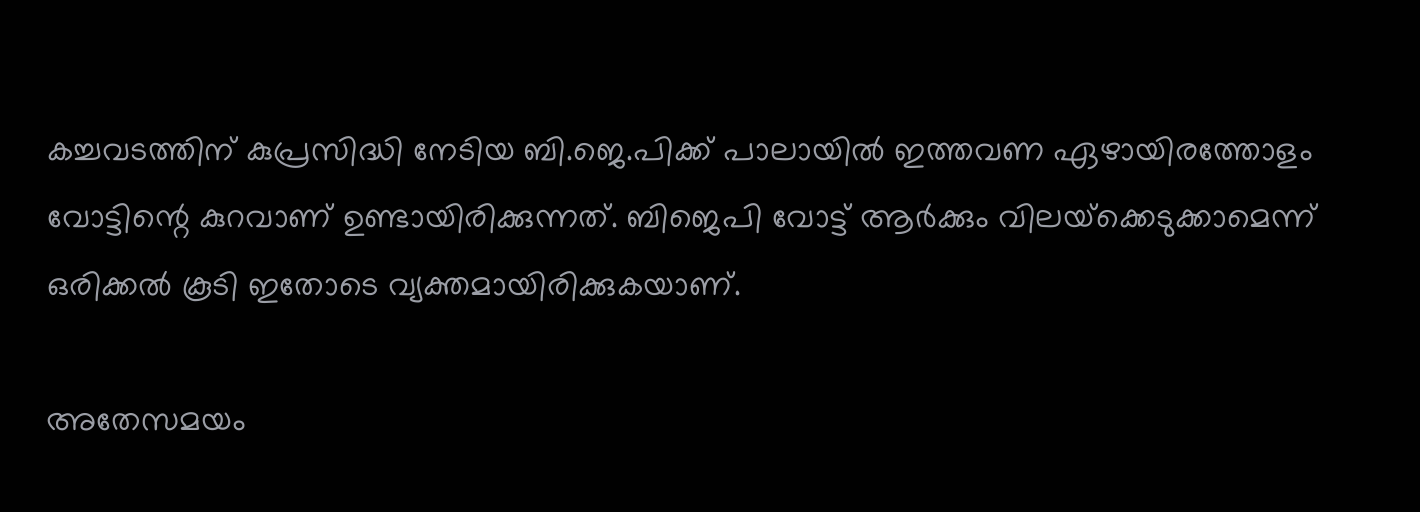കച്ചവടത്തിന് കുപ്രസിദ്ധി നേടിയ ബി.ജെ.പിക്ക് പാലായില്‍ ഇത്തവണ ഏഴായിരത്തോളം വോട്ടിന്റെ കുറവാണ് ഉണ്ടായിരിക്കുന്നത്. ബിജെപി വോട്ട് ആര്‍ക്കും വിലയ്‌ക്കെടുക്കാമെന്ന് ഒരിക്കല്‍ കൂടി ഇതോടെ വ്യക്തമായിരിക്കുകയാണ്.

അതേസമയം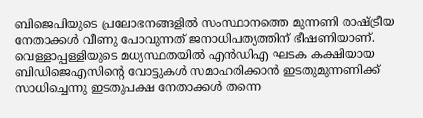ബിജെപിയുടെ പ്രലോഭനങ്ങളില്‍ സംസ്ഥാനത്തെ മുന്നണി രാഷ്ട്രീയ നേതാക്കള്‍ വീണു പോവുന്നത് ജനാധിപത്യത്തിന് ഭീഷണിയാണ്. വെള്ളാപ്പള്ളിയുടെ മധ്യസ്ഥതയില്‍ എന്‍ഡിഎ ഘടക കക്ഷിയായ ബിഡിജെഎസിന്റെ വോട്ടുകള്‍ സമാഹരിക്കാന്‍ ഇടതുമുന്നണിക്ക് സാധിച്ചെന്നു ഇടതുപക്ഷ നേതാക്കള്‍ തന്നെ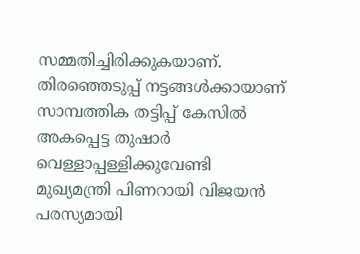സമ്മതിച്ചിരിക്കുകയാണ്. തിരഞ്ഞെടുപ്പ് നട്ടങ്ങള്‍ക്കായാണ് സാമ്പത്തിക തട്ടിപ്പ് കേസില്‍ അകപ്പെട്ട തുഷാര്‍ വെള്ളാപ്പള്ളിക്കുവേണ്ടി മുഖ്യമന്ത്രി പിണറായി വിജയന്‍ പരസ്യമായി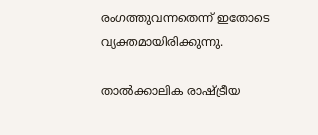രംഗത്തുവന്നതെന്ന് ഇതോടെ വ്യക്തമായിരിക്കുന്നു.

താല്‍ക്കാലിക രാഷ്ട്രീയ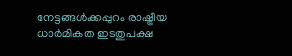നേട്ടങ്ങള്‍ക്കപ്പുറം രാഷ്ട്രീയ ധാര്‍മികത ഇടതുപക്ഷ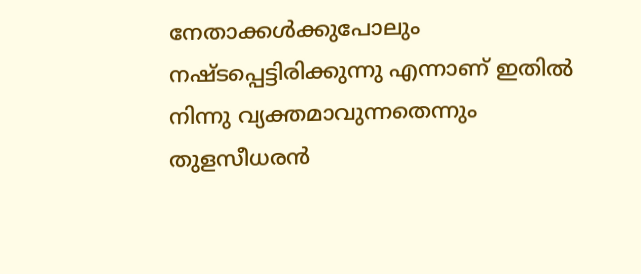നേതാക്കള്‍ക്കുപോലും നഷ്ടപ്പെട്ടിരിക്കുന്നു എന്നാണ് ഇതില്‍ നിന്നു വ്യക്തമാവുന്നതെന്നും തുളസീധരന്‍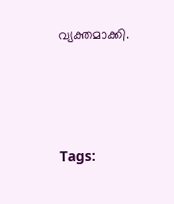വ്യക്തമാക്കി.




Tags: